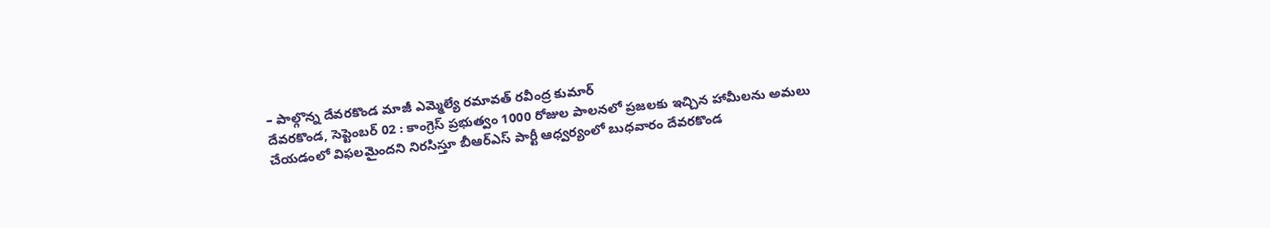– పాల్గొన్న దేవరకొండ మాజీ ఎమ్మెల్యే రమావత్ రవీంద్ర కుమార్
దేవరకొండ, సెప్టెంబర్ 02 : కాంగ్రెస్ ప్రభుత్వం 1000 రోజుల పాలనలో ప్రజలకు ఇచ్చిన హామీలను అమలు చేయడంలో విఫలమైందని నిరసిస్తూ బీఆర్ఎస్ పార్టీ ఆధ్వర్యంలో బుధవారం దేవరకొండ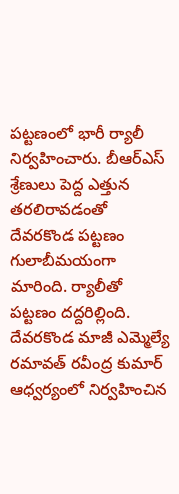పట్టణంలో భారీ ర్యాలీ నిర్వహించారు. బీఆర్ఎస్ శ్రేణులు పెద్ద ఎత్తున తరలిరావడంతో దేవరకొండ పట్టణం గులాబీమయంగా మారింది. ర్యాలీతో పట్టణం దద్దరిల్లింది. దేవరకొండ మాజీ ఎమ్మెల్యే రమావత్ రవీంద్ర కుమార్ ఆధ్వర్యంలో నిర్వహించిన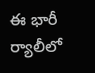ఈ భారీ ర్యాలీలో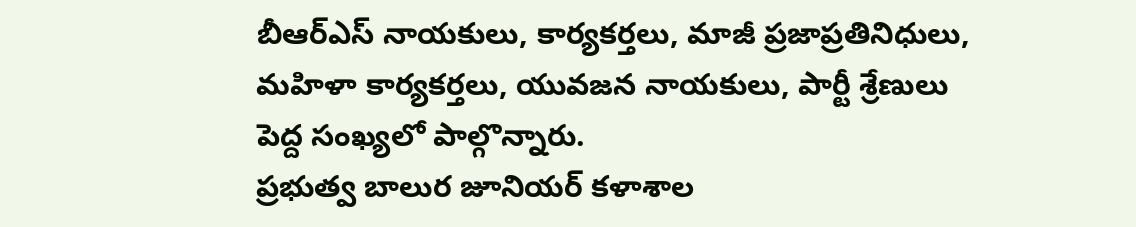బీఆర్ఎస్ నాయకులు, కార్యకర్తలు, మాజీ ప్రజాప్రతినిధులు, మహిళా కార్యకర్తలు, యువజన నాయకులు, పార్టీ శ్రేణులు పెద్ద సంఖ్యలో పాల్గొన్నారు.
ప్రభుత్వ బాలుర జూనియర్ కళాశాల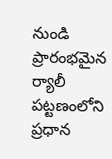నుండి ప్రారంభమైన ర్యాలీ పట్టణంలోని ప్రధాన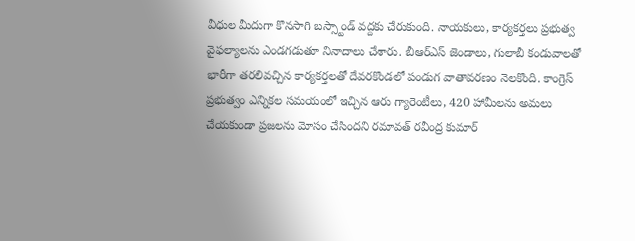వీధుల మీదుగా కొనసాగి బస్స్టాండ్ వద్దకు చేరుకుంది. నాయకులు, కార్యకర్తలు ప్రభుత్వ వైఫల్యాలను ఎండగడుతూ నినాదాలు చేశారు. బీఆర్ఎస్ జెండాలు, గులాబీ కండువాలతో భారీగా తరలివచ్చిన కార్యకర్తలతో దేవరకొండలో పండుగ వాతావరణం నెలకొంది. కాంగ్రెస్ ప్రభుత్వం ఎన్నికల సమయంలో ఇచ్చిన ఆరు గ్యారెంటీలు, 420 హామీలను అమలు చేయకుండా ప్రజలను మోసం చేసిందని రమావత్ రవీంద్ర కుమార్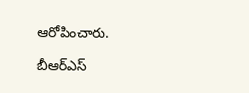ఆరోపించారు.

బీఆర్ఎస్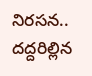నిరసన.. దద్దరిల్లిన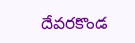దేవరకొండ